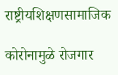राष्ट्रीयशिक्षणसामाजिक

कोरोनामुळे रोजगार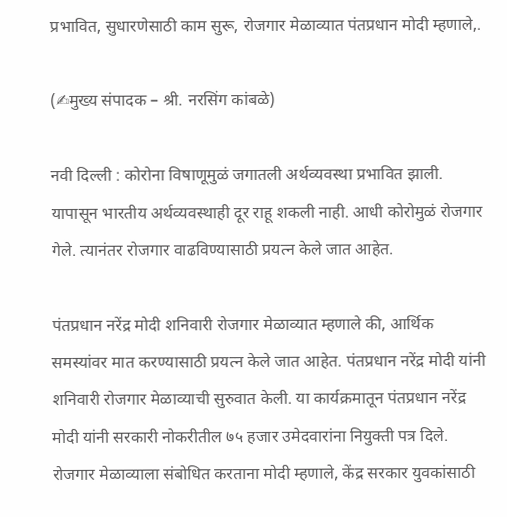प्रभावित, सुधारणेसाठी काम सुरू, रोजगार मेळाव्यात पंतप्रधान मोदी म्हणाले,.

(✍मुख्य संपादक – श्री. नरसिंग कांबळे)

नवी दिल्ली : कोरोना विषाणूमुळं जगातली अर्थव्यवस्था प्रभावित झाली. यापासून भारतीय अर्थव्यवस्थाही दूर राहू शकली नाही. आधी कोरोमुळं रोजगार गेले. त्यानंतर रोजगार वाढविण्यासाठी प्रयत्न केले जात आहेत.

पंतप्रधान नरेंद्र मोदी शनिवारी रोजगार मेळाव्यात म्हणाले की, आर्थिक समस्यांवर मात करण्यासाठी प्रयत्न केले जात आहेत. पंतप्रधान नरेंद्र मोदी यांनी शनिवारी रोजगार मेळाव्याची सुरुवात केली. या कार्यक्रमातून पंतप्रधान नरेंद्र मोदी यांनी सरकारी नोकरीतील ७५ हजार उमेदवारांना नियुक्ती पत्र दिले. रोजगार मेळाव्याला संबोधित करताना मोदी म्हणाले, केंद्र सरकार युवकांसाठी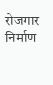रोजगार निर्माण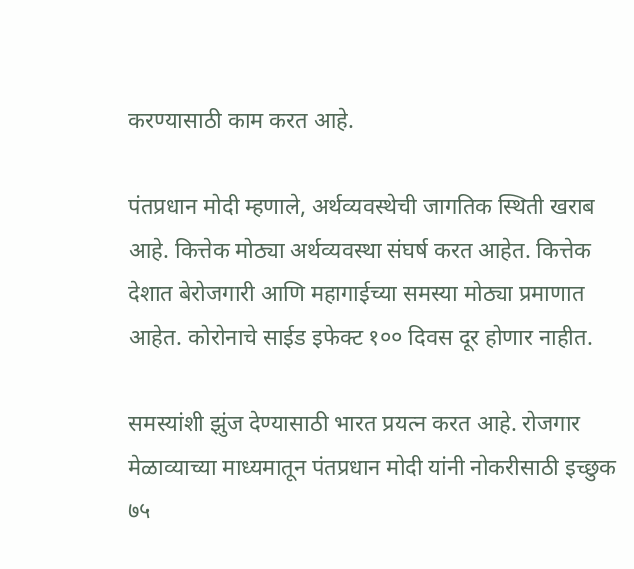करण्यासाठी काम करत आहे.

पंतप्रधान मोदी म्हणाले, अर्थव्यवस्थेची जागतिक स्थिती खराब आहे. कित्तेक मोठ्या अर्थव्यवस्था संघर्ष करत आहेत. कित्तेक देशात बेरोजगारी आणि महागाईच्या समस्या मोठ्या प्रमाणात आहेत. कोरोनाचे साईड इफेक्ट १०० दिवस दूर होणार नाहीत.

समस्यांशी झुंज देण्यासाठी भारत प्रयत्न करत आहे. रोजगार मेळाव्याच्या माध्यमातून पंतप्रधान मोदी यांनी नोकरीसाठी इच्छुक ७५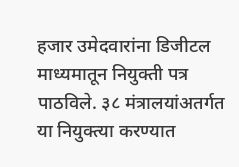हजार उमेदवारांना डिजीटल माध्यमातून नियुक्ती पत्र पाठविले. ३८ मंत्रालयांअतर्गत या नियुक्त्या करण्यात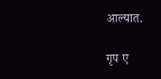आल्यात.

गृप ए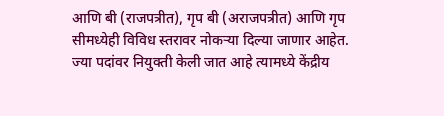आणि बी (राजपत्रीत), गृप बी (अराजपत्रीत) आणि गृप सीमध्येही विविध स्तरावर नोकऱ्या दिल्या जाणार आहेत. ज्या पदांवर नियुक्ती केली जात आहे त्यामध्ये केंद्रीय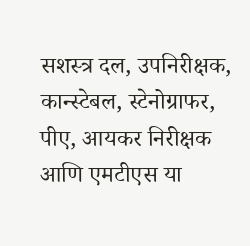सशस्त्र दल, उपनिरीक्षक, कान्स्टेबल, स्टेनोग्राफर, पीए, आयकर निरीक्षक आणि एमटीएस या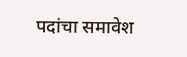पदांचा समावेश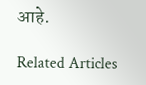आहे.

Related Articles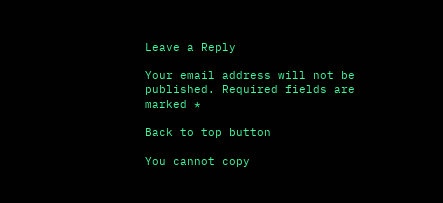Leave a Reply

Your email address will not be published. Required fields are marked *

Back to top button

You cannot copy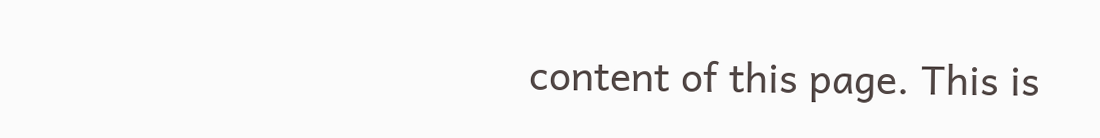content of this page. This is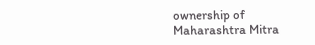ownership of Maharashtra Mitra